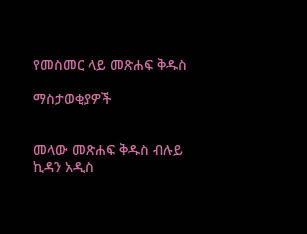የመስመር ላይ መጽሐፍ ቅዱስ

ማስታወቂያዎች


መላው መጽሐፍ ቅዱስ ብሉይ ኪዳን አዲስ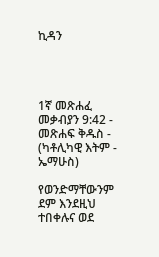ኪዳን




1ኛ መጽሐፈ መቃብያን 9:42 - መጽሐፍ ቅዱስ - (ካቶሊካዊ እትም - ኤማሁስ)

የወንድማቸውንም ደም እንደዚህ ተበቀሉና ወደ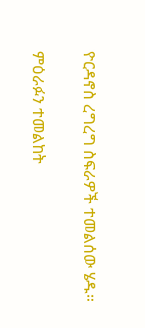ዮርዳኖስ ረግረግ ስፍራዎች ተመልሰው ሄዱ።

ምዕራፉን ተመልከት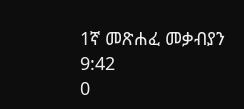1ኛ መጽሐፈ መቃብያን 9:42
0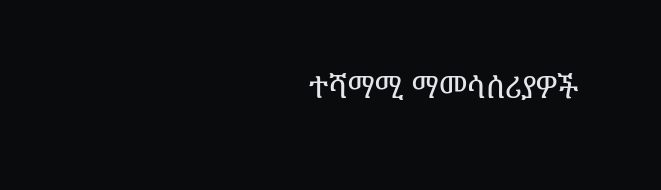ተሻማሚ ማመሳሰሪያዎች